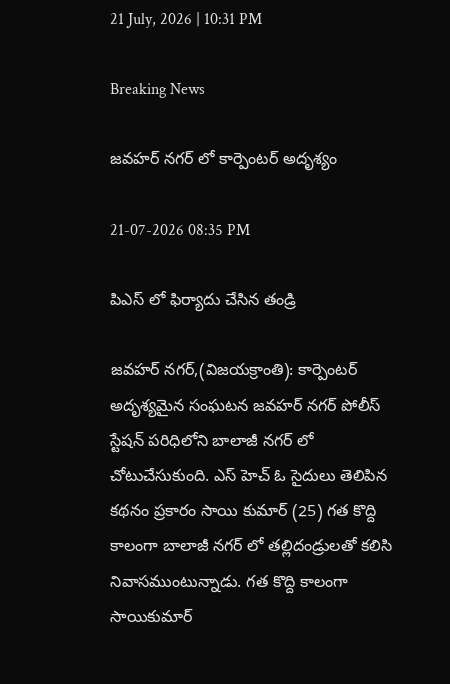21 July, 2026 | 10:31 PM

Breaking News

జవహర్ నగర్ లో కార్పెంటర్ అదృశ్యం

21-07-2026 08:35 PM

పిఎస్ లో ఫిర్యాదు చేసిన తండ్రి

జవహర్ నగర్,(విజయక్రాంతి): కార్పెంటర్ అదృశ్యమైన సంఘటన జవహర్ నగర్ పోలీస్ స్టేషన్ పరిధిలోని బాలాజీ నగర్ లో చోటుచేసుకుంది. ఎస్ హెచ్ ఓ సైదులు తెలిపిన కథనం ప్రకారం సాయి కుమార్ (25) గత కొద్ది కాలంగా బాలాజీ నగర్ లో తల్లిదండ్రులతో కలిసి నివాసముంటున్నాడు. గత కొద్ది కాలంగా సాయికుమార్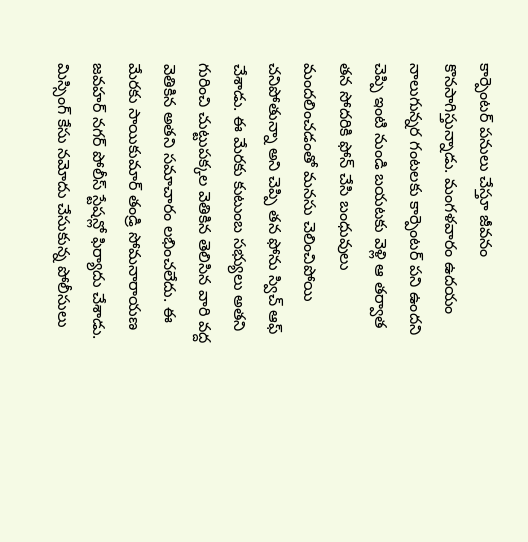కార్పెంటర్ పనులు చేస్తూ జీవనం కొనసాగిస్తున్నాడు. మంగళవారం ఉదయం నాలుగున్నర గంటలకు కార్పెంటర్ పని ఉందని చెప్పి ఇంటి నుండి బయటకు వెళ్లి ఆ తర్వాత తన సోదరికి ఫోన్ చేసి బంధువులు మందలించడంతో మనసు చెలించిపోయి చనిపోతున్నా అని చెప్పి తన ఫోను స్విచ్ ఆఫ్ చేశాడు. ఈ మేరకు కుటుంబ సభ్యులు అతని గురించి చుట్టుపక్కల వెతికిన తెలిసిన వారి వద్ద వెతికిన అతని సమాచారం లభించలేదు. ఈ మేరకు సాయికుమార్ తండ్రి సోమనారాయణ జవహర్ నగర్ పోలీస్ స్టేషన్లో ఫిర్యాదు చేశాడు. మిస్సింగ్ కేసు నమోదు చేసుకున్న పోలీసులు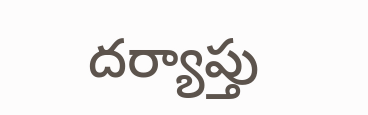దర్యాప్తు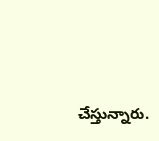చేస్తున్నారు.